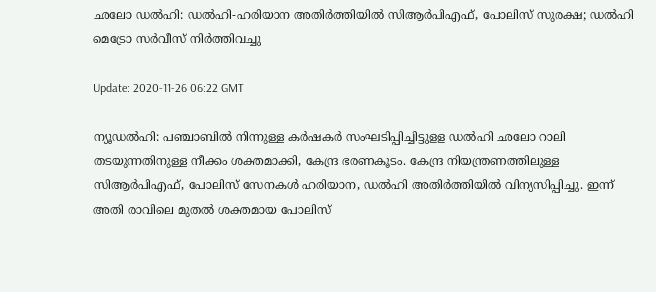ഛലോ ഡല്‍ഹി: ഡല്‍ഹി-ഹരിയാന അതിര്‍ത്തിയില്‍ സിആര്‍പിഎഫ്, പോലിസ് സുരക്ഷ; ഡല്‍ഹി മെട്രോ സര്‍വീസ് നിര്‍ത്തിവച്ചു

Update: 2020-11-26 06:22 GMT

ന്യൂഡല്‍ഹി: പഞ്ചാബില്‍ നിന്നുള്ള കര്‍ഷകര്‍ സംഘടിപ്പിച്ചിട്ടുളള ഡല്‍ഹി ഛലോ റാലി തടയുന്നതിനുള്ള നീക്കം ശക്തമാക്കി, കേന്ദ്ര ഭരണകൂടം. കേന്ദ്ര നിയന്ത്രണത്തിലുള്ള സിആര്‍പിഎഫ്, പോലിസ് സേനകള്‍ ഹരിയാന, ഡല്‍ഹി അതിര്‍ത്തിയില്‍ വിന്യസിപ്പിച്ചു. ഇന്ന് അതി രാവിലെ മുതല്‍ ശക്തമായ പോലിസ്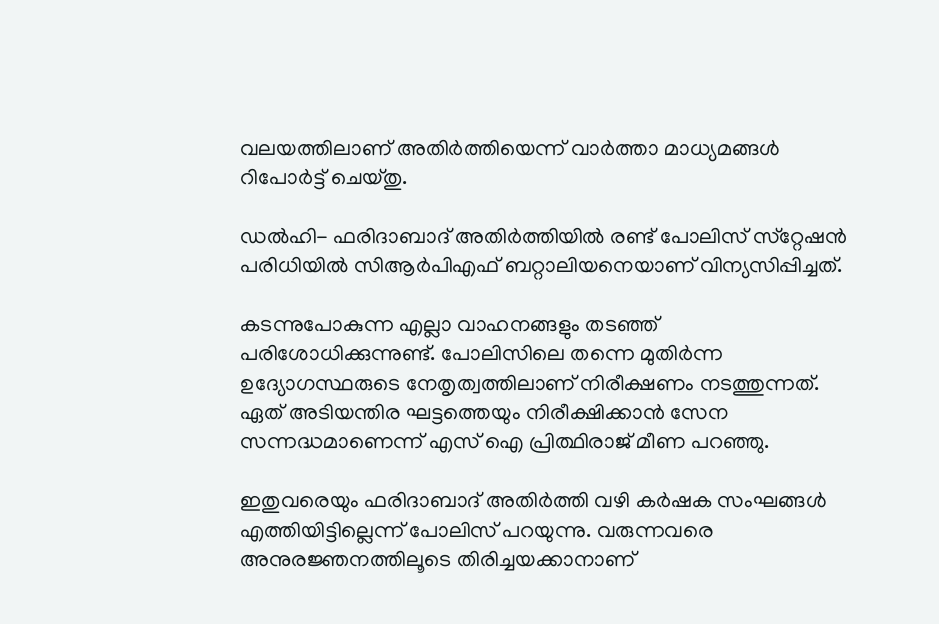വലയത്തിലാണ് അതിര്‍ത്തിയെന്ന് വാര്‍ത്താ മാധ്യമങ്ങള്‍ റിപോര്‍ട്ട് ചെയ്തു.

ഡല്‍ഹി- ഫരിദാബാദ് അതിര്‍ത്തിയില്‍ രണ്ട് പോലിസ് സ്‌റ്റേഷന്‍ പരിധിയില്‍ സിആര്‍പിഎഫ് ബറ്റാലിയനെയാണ് വിന്യസിപ്പിച്ചത്.

കടന്നുപോകുന്ന എല്ലാ വാഹനങ്ങളും തടഞ്ഞ് പരിശോധിക്കുന്നുണ്ട്. പോലിസിലെ തന്നെ മുതിര്‍ന്ന ഉദ്യോഗസ്ഥരുടെ നേതൃത്വത്തിലാണ് നിരീക്ഷണം നടത്തുന്നത്. ഏത് അടിയന്തിര ഘട്ടത്തെയും നിരീക്ഷിക്കാന്‍ സേന സന്നദ്ധമാണെന്ന് എസ് ഐ പ്രിത്ഥിരാജ് മീണ പറഞ്ഞു.

ഇതുവരെയും ഫരിദാബാദ് അതിര്‍ത്തി വഴി കര്‍ഷക സംഘങ്ങള്‍ എത്തിയിട്ടില്ലെന്ന് പോലിസ് പറയുന്നു. വരുന്നവരെ അനുരജ്ഞനത്തിലൂടെ തിരിച്ചയക്കാനാണ്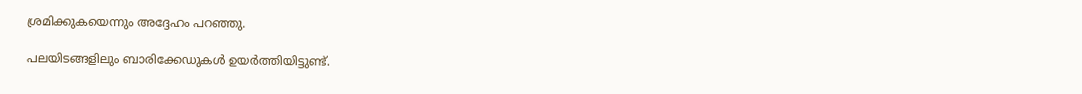ശ്രമിക്കുകയെന്നും അദ്ദേഹം പറഞ്ഞു.

പലയിടങ്ങളിലും ബാരിക്കേഡുകള്‍ ഉയര്‍ത്തിയിട്ടുണ്ട്.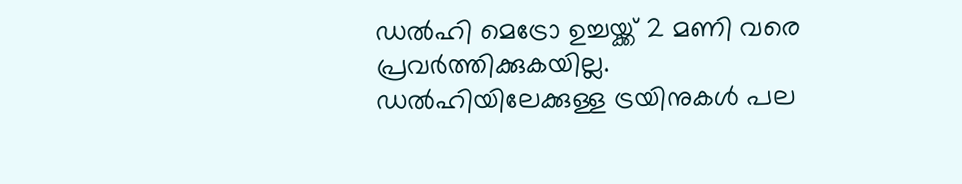ഡല്‍ഹി മെട്രോ ഉച്ചയ്ക്ക് 2 മണി വരെ പ്രവര്‍ത്തിക്കുകയില്ല. ഡല്‍ഹിയിലേക്കുള്ള ട്രയിനുകള്‍ പല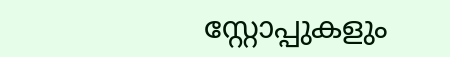സ്റ്റോപ്പുകളും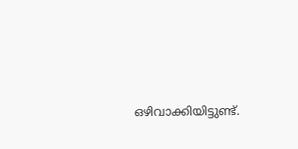ഒഴിവാക്കിയിട്ടുണ്ട്.